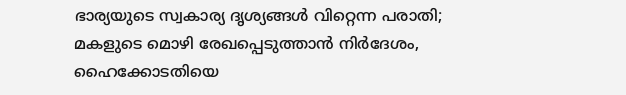ഭാര്യയുടെ സ്വകാര്യ ദൃശ്യങ്ങൾ വിറ്റെന്ന പരാതി; മകളുടെ മൊഴി രേഖപ്പെടുത്താൻ നിർദേശം, ഹൈക്കോടതിയെ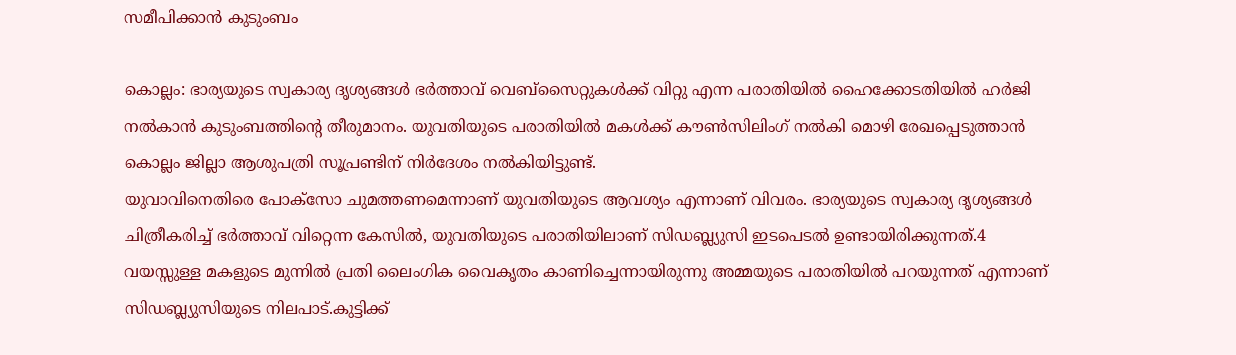സമീപിക്കാൻ കുടുംബം

കൊല്ലം: ഭാര്യയുടെ സ്വകാര്യ ദൃശ്യങ്ങൾ ഭർത്താവ് വെബ്സൈറ്റുകൾക്ക് വിറ്റു എന്ന പരാതിയിൽ ഹൈക്കോടതിയിൽ ഹർജി നൽകാൻ കുടുംബത്തിന്റെ തീരുമാനം. യുവതിയുടെ പരാതിയിൽ മകൾക്ക് കൗൺസിലിംഗ് നൽകി മൊഴി രേഖപ്പെടുത്താൻ കൊല്ലം ജില്ലാ ആശുപത്രി സൂപ്രണ്ടിന് നിർദേശം നൽകിയിട്ടുണ്ട്.
യുവാവിനെതിരെ പോക്സോ ചുമത്തണമെന്നാണ് യുവതിയുടെ ആവശ്യം എന്നാണ് വിവരം. ഭാര്യയുടെ സ്വകാര്യ ദൃശ്യങ്ങൾ ചിത്രീകരിച്ച് ഭർത്താവ് വിറ്റെന്ന കേസിൽ, യുവതിയുടെ പരാതിയിലാണ് സിഡബ്ല്യുസി ഇടപെടൽ ഉണ്ടായിരിക്കുന്നത്.4 വയസ്സുള്ള മകളുടെ മുന്നിൽ പ്രതി ലൈംഗിക വൈകൃതം കാണിച്ചെന്നായിരുന്നു അമ്മയുടെ പരാതിയിൽ പറയുന്നത് എന്നാണ് സിഡബ്ല്യുസിയുടെ നിലപാട്.കുട്ടിക്ക്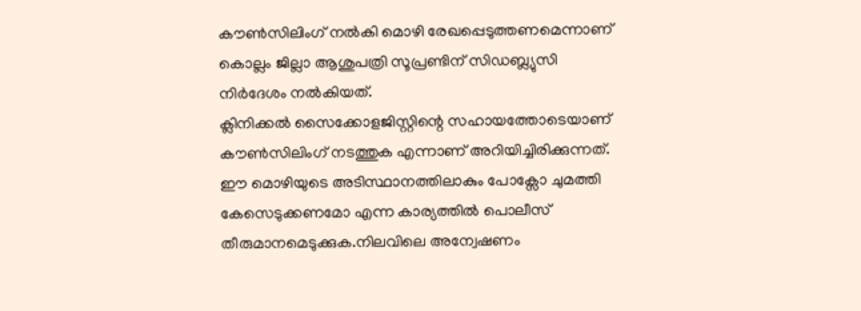കൗൺസിലിംഗ് നൽകി മൊഴി രേഖപ്പെടുത്തണമെന്നാണ് കൊല്ലം ജില്ലാ ആശുപത്രി സൂപ്രണ്ടിന് സിഡബ്ല്യുസി നിർദേശം നൽകിയത്.
ക്ലിനിക്കൽ സൈക്കോളജിസ്റ്റിന്റെ സഹായത്തോടെയാണ് കൗൺസിലിംഗ് നടത്തുക എന്നാണ് അറിയിച്ചിരിക്കുന്നത്. ഈ മൊഴിയുടെ അടിസ്ഥാനത്തിലാകും പോക്സോ ചുമത്തി കേസെടുക്കണമോ എന്ന കാര്യത്തിൽ പൊലീസ് തീരുമാനമെടുക്കുക.നിലവിലെ അന്വേഷണം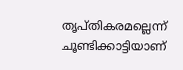തൃപ്തികരമല്ലെന്ന് ചൂണ്ടിക്കാട്ടിയാണ്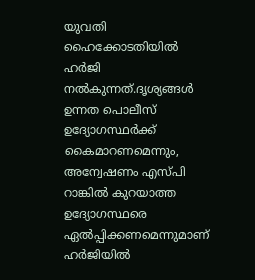യുവതി ഹൈക്കോടതിയിൽ ഹർജി നൽകുന്നത്.ദൃശ്യങ്ങൾ ഉന്നത പൊലീസ് ഉദ്യോഗസ്ഥർക്ക് കൈമാറണമെന്നും, അന്വേഷണം എസ്പി റാങ്കിൽ കുറയാത്ത ഉദ്യോഗസ്ഥരെ ഏൽപ്പിക്കണമെന്നുമാണ് ഹർജിയിൽ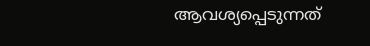ആവശ്യപ്പെടുന്നത്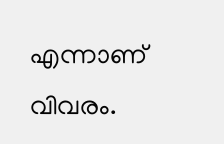എന്നാണ് വിവരം.